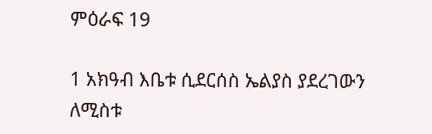ምዕራፍ 19

1 አክዓብ እቤቱ ሲደርሰስ ኤልያስ ያደረገውን ለሚስቱ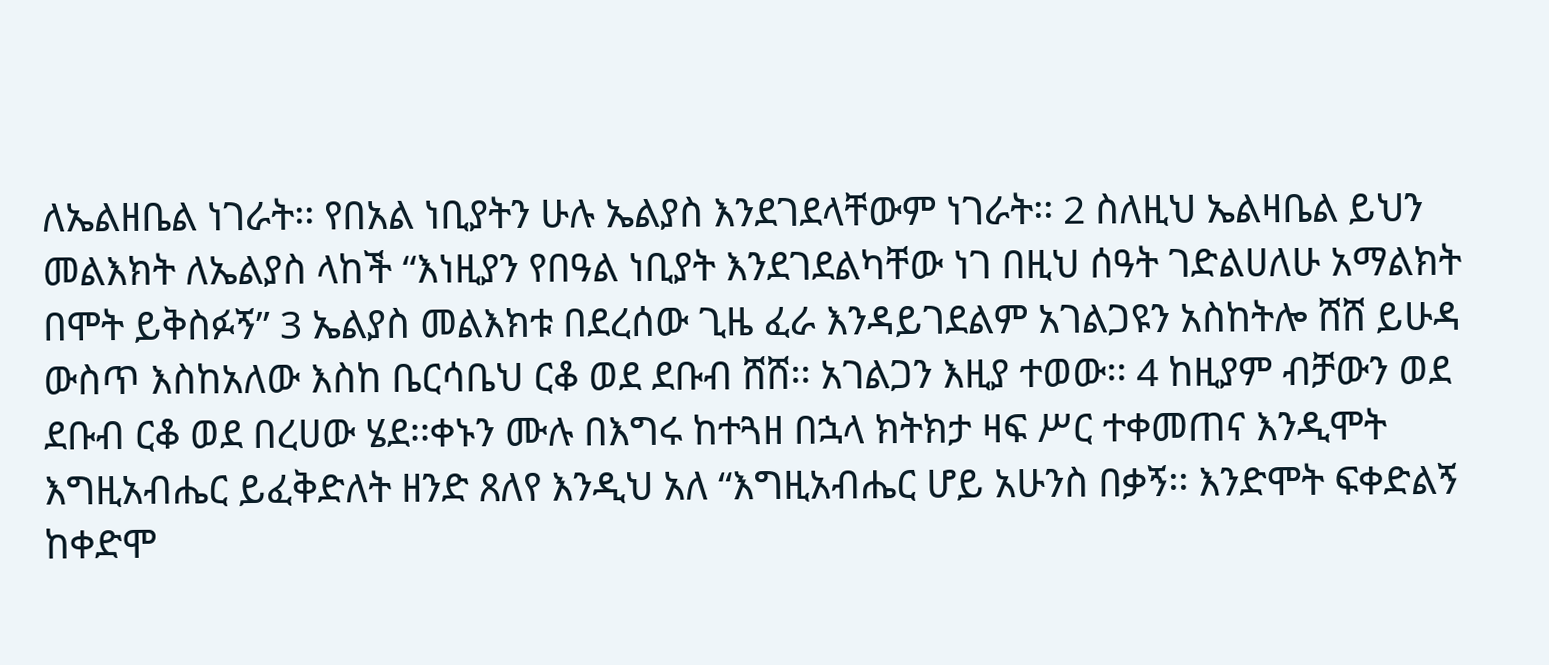ለኤልዘቤል ነገራት፡፡ የበአል ነቢያትን ሁሉ ኤልያስ እንደገደላቸውም ነገራት፡፡ 2 ስለዚህ ኤልዛቤል ይህን መልእክት ለኤልያስ ላከች “እነዚያን የበዓል ነቢያት እንደገደልካቸው ነገ በዚህ ሰዓት ገድልሀለሁ አማልክት በሞት ይቅስፉኝ” 3 ኤልያስ መልእክቱ በደረሰው ጊዜ ፈራ እንዳይገደልም አገልጋዩን አስከትሎ ሸሸ ይሁዳ ውስጥ እስከአለው እስከ ቤርሳቤህ ርቆ ወደ ደቡብ ሸሸ፡፡ አገልጋን እዚያ ተወው፡፡ 4 ከዚያም ብቻውን ወደ ደቡብ ርቆ ወደ በረሀው ሄደ፡፡ቀኑን ሙሉ በእግሩ ከተጓዘ በኋላ ክትክታ ዛፍ ሥር ተቀመጠና እንዲሞት እግዚአብሔር ይፈቅድለት ዘንድ ጸለየ እንዲህ አለ “እግዚአብሔር ሆይ አሁንስ በቃኝ፡፡ እንድሞት ፍቀድልኝ ከቀድሞ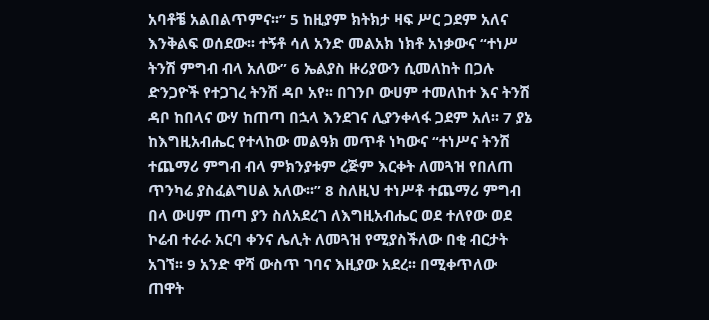አባቶቼ አልበልጥምና፡፡” 5 ከዚያም ክትክታ ዛፍ ሥር ጋደም አለና እንቅልፍ ወሰደው፡፡ ተኝቶ ሳለ አንድ መልአክ ነክቶ አነቃውና “ተነሥ ትንሽ ምግብ ብላ አለው” 6 ኤልያስ ዙሪያውን ሲመለከት በጋሉ ድንጋዮች የተጋገረ ትንሽ ዳቦ አየ፡፡ በገንቦ ውሀም ተመለከተ እና ትንሽ ዳቦ ከበላና ውሃ ከጠጣ በኋላ እንደገና ሊያንቀላፋ ጋደም አለ፡፡ 7 ያኔ ከእግዚአብሔር የተላከው መልዓክ መጥቶ ነካውና “ተነሥና ትንሽ ተጨማሪ ምግብ ብላ ምክንያቱም ረጅም እርቀት ለመጓዝ የበለጠ ጥንካሬ ያስፈልግሀል አለው፡፡” 8 ስለዚህ ተነሥቶ ተጨማሪ ምግብ በላ ውሀም ጠጣ ያን ስለአደረገ ለእግዚአብሔር ወደ ተለየው ወደ ኮሬብ ተራራ አርባ ቀንና ሌሊት ለመጓዝ የሚያስችለው በቂ ብርታት አገኘ፡፡ 9 አንድ ዋሻ ውስጥ ገባና እዚያው አደረ፡፡ በሚቀጥለው ጠዋት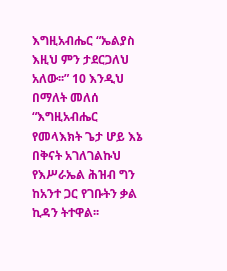እግዚአብሔር “ኤልያስ እዚህ ምን ታደርጋለህ አለው፡፡” 10 እንዲህ በማለት መለሰ “እግዚአብሔር የመላእክት ጌታ ሆይ እኔ በቅናት አገለገልኩህ የእሥራኤል ሕዝብ ግን ከአንተ ጋር የገቡትን ቃል ኪዳን ትተዋል፡፡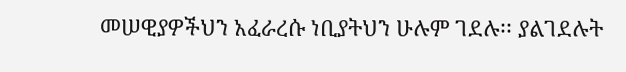መሠዊያዎችህን አፈራረሱ ነቢያትህን ሁሉም ገደሉ፡፡ ያልገደሉት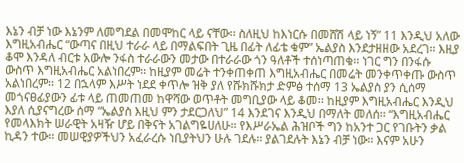እኔን ብቻ ነው እኔንም ለመግደል በመሞከር ላይ ናቸው፡፡ ስለዚህ ከእነርሱ በመሸሽ ላይ ነኝ” 11 እንዲህ አለው እግዚአብሔር “ውጣና በዚህ ተራራ ላይ በማልፍበት ጊዜ በፊት ለፊቴ ቁም” ኤልያስ እንደታዘዘው አደረገ፡፡ እዚያ ቆሞ እንዳለ ብርቱ አውሎ ንፋስ ተራራውን መታው በተራራው ጎን ዓለቶች ተሰነጣጠቁ፡፡ ነገር ግን በንፋሱ ውስጥ እግዚአብሔር አልነበረም፡፡ ከዚያም መሬት ተንቀጠቀጠ እግዚአብሔር በመሬት መንቀጥቀጡ ውስጥ አልነበረም፡፡ 12 በኋላም እሥት ነደደ ቀጥሎ ዝቅ ያለ የሹክሹክታ ድምፅ ተሰማ 13 ኤልያስ ያን ሲሰማ መጎናፀፊያውን ፊቱ ላይ ጠመጠመ ከዋሻው ወጥቶት መግቢያው ላይ ቆመ፡፡ ከዚያም እግዚአብሔር እንዲህ እያለ ሲያናግረው ሰማ “ኤልያስ እዚህ ምን ታደርጋለህ” 14 እንደገና እንዲህ በማለት መለሰ፡፡ “እግዚአብሔር የመላእክት ሠራዊት አዛዥ ሆይ በቅናት አገልግዬሀለሁ፡፡ የእሥራኤል ሕዝቦች ግን ከአንተ ጋር የገቡትን ቃል ኪዳን ተው፡፡ መሠዊያዎችህን አፈራረሱ ነቢያትህን ሁሉ ገደሉ፡፡ ያልገደሉት እኔን ብቻ ነው፡፡ እናም አሁን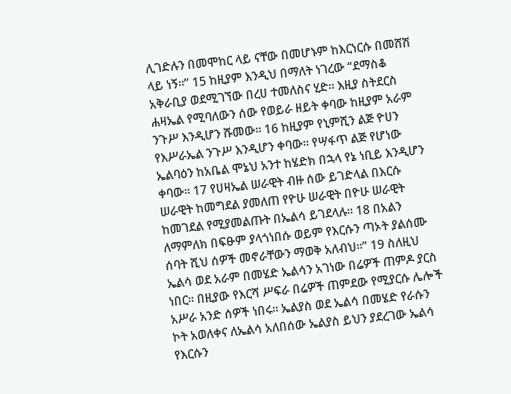ሊገድሉን በመሞከር ላይ ናቸው በመሆኑም ከእርነርሱ በመሸሽ ላይ ነኝ፡፡” 15 ከዚያም እንዲህ በማለት ነገረው “ደማስቆ አቅራቢያ ወደሚገኘው በረሀ ተመለስና ሂድ፡፡ እዚያ ስትደርስ ሐዛኤል የሚባለውን ሰው የወይራ ዘይት ቀባው ከዚያም አራም ንጉሥ እንዲሆን ሹመው፡፡ 16 ከዚያም የኒምሺን ልጅ ዮሀን የእሥራኤል ንጉሥ እንዲሆን ቀባው፡፡ የሣፋጥ ልጅ የሆነው ኤልባዕን ከአቤል ሞኔህ አንተ ከሄድክ በኋላ የኔ ነቢይ እንዲሆን ቀባው፡፡ 17 የሀዛኤል ሠራዊት ብዙ ሰው ይገድላል በእርሱ ሠራዊት ከመግደል ያመለጠ የዮሁ ሠራዊት በዮሁ ሠራዊት ከመገደል የሚያመልጡት በኤልሳ ይገደላሉ፡፡ 18 በአልን ለማምለክ በፍፁም ያላጎነበሱ ወይም የእርሱን ጣኦት ያልሰሙ ሰባት ሺህ ሰዎች መኖራቸውን ማወቅ አለብህ፡፡” 19 ስለዚህ ኤልሳ ወደ አራም በመሄድ ኤልሳን አገነው በሬዎች ጠምዶ ያርስ ነበር፡፡ በዚያው የእርሻ ሥፍራ በሬዎች ጠምደው የሚያርሱ ሌሎች አሥራ አንድ ሰዎች ነበሩ፡፡ ኤልያስ ወደ ኤልሳ በመሄድ የራሱን ኮት አወለቀና ለኤልሳ አለበሰው ኤልያስ ይህን ያደረገው ኤልሳ የእርሱን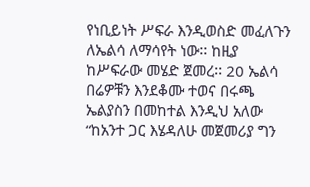የነቢይነት ሥፍራ እንዲወስድ መፈለጉን ለኤልሳ ለማሳየት ነው፡፡ ከዚያ ከሥፍራው መሄድ ጀመረ፡፡ 20 ኤልሳ በሬዎቹን እንደቆሙ ተወና በሩጫ ኤልያስን በመከተል እንዲህ አለው “ከአንተ ጋር እሄዳለሁ መጀመሪያ ግን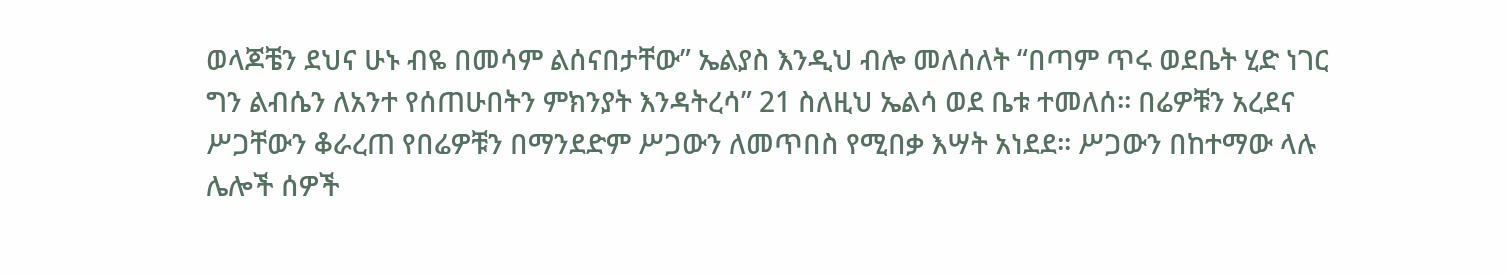ወላጆቼን ደህና ሁኑ ብዬ በመሳም ልሰናበታቸው” ኤልያስ እንዲህ ብሎ መለሰለት “በጣም ጥሩ ወደቤት ሂድ ነገር ግን ልብሴን ለአንተ የሰጠሁበትን ምክንያት እንዳትረሳ” 21 ስለዚህ ኤልሳ ወደ ቤቱ ተመለሰ፡፡ በሬዎቹን አረደና ሥጋቸውን ቆራረጠ የበሬዎቹን በማንደድም ሥጋውን ለመጥበስ የሚበቃ እሣት አነደደ፡፡ ሥጋውን በከተማው ላሉ ሌሎች ሰዎች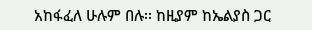አከፋፈለ ሁሉም በሉ፡፡ ከዚያም ከኤልያስ ጋር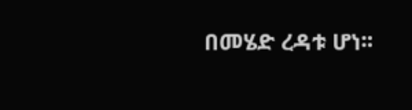በመሄድ ረዳቱ ሆነ፡፡